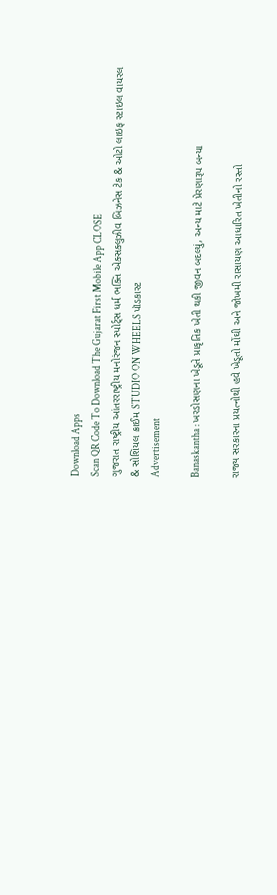Download Apps
Scan QR Code To Download The Gujarat First Mobile App CLOSE
ગુજરાત રાષ્ટ્રીય આંતરરાષ્ટ્રીય મનોરંજન સ્પોર્ટ્સ ધર્મ ભક્તિ એક્સક્લુઝીવ બિઝનેસ ટેક & ઓટો લાઇફ સ્ટાઇલ વાયરલ & સોશિયલ ક્રાઈમ STUDIO ON WHEELS પૉડકાસ્ટ
Advertisement

Banaskantha : ખરડોસણના ખેડૂતે પ્રાકૃતિક ખેતી થકી જીવન બદલ્યું, અન્ય માટે પ્રેરણારૂપ બન્યા

રાજ્ય સરકારના પ્રયત્નોથી હવે ખેડૂતો મોંઘી અને જોખમી રાસાયણ આધારિત ખેતીનો રસ્તો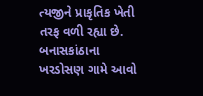ત્યજીને પ્રાકૃતિક ખેતી તરફ વળી રહ્યા છે. બનાસકાંઠાના ખરડોસણ ગામે આવો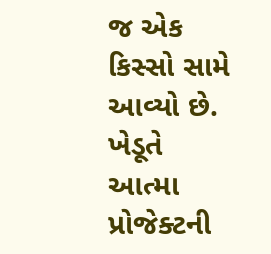જ એક કિસ્સો સામે આવ્યો છે. ખેડૂતે આત્મા પ્રોજેક્ટની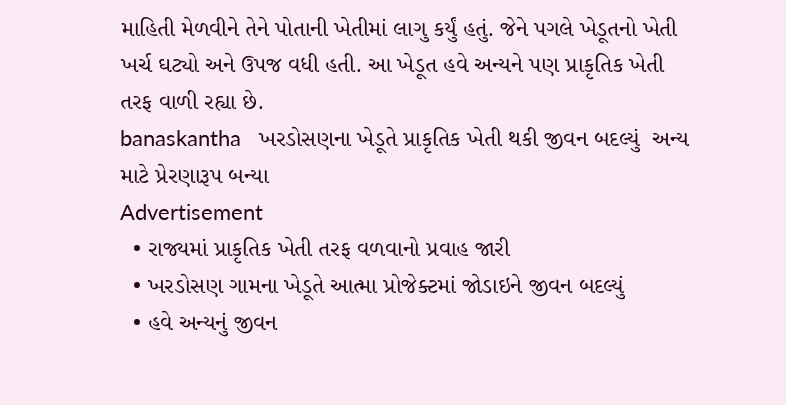માહિતી મેળવીને તેને પોતાની ખેતીમાં લાગુ કર્યું હતું. જેને પગલે ખેડૂતનો ખેતી ખર્ચ ઘટ્યો અને ઉપજ વધી હતી. આ ખેડૂત હવે અન્યને પણ પ્રાકૃતિક ખેતી તરફ વાળી રહ્યા છે.
banaskantha   ખરડોસણના ખેડૂતે પ્રાકૃતિક ખેતી થકી જીવન બદલ્યું  અન્ય માટે પ્રેરણારૂપ બન્યા
Advertisement
  • રાજ્યમાં પ્રાકૃતિક ખેતી તરફ વળવાનો પ્રવાહ જારી
  • ખરડોસણ ગામના ખેડૂતે આત્મા પ્રોજેક્ટમાં જોડાઇને જીવન બદલ્યું
  • હવે અન્યનું જીવન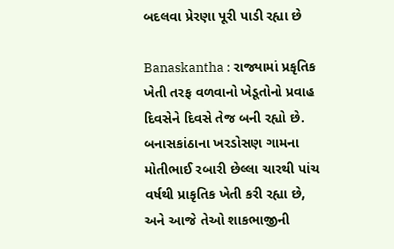બદલવા પ્રેરણા પૂરી પાડી રહ્યા છે

Banaskantha : રાજ્યામાં પ્રકૃતિક ખેતી તરફ વળવાનો ખેડૂતોનો પ્રવાહ દિવસેને દિવસે તેજ બની રહ્યો છે. બનાસકાંઠાના ખરડોસણ ગામના મોતીભાઈ રબારી છેલ્લા ચારથી પાંચ વર્ષથી પ્રાકૃતિક ખેતી કરી રહ્યા છે, અને આજે તેઓ શાકભાજીની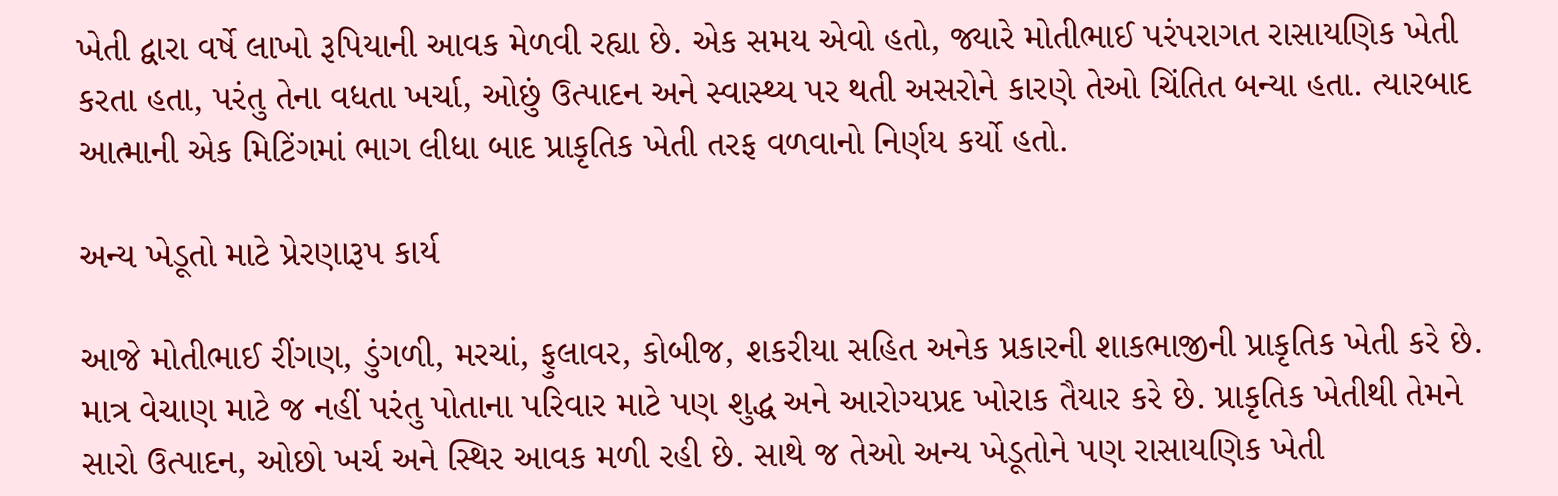ખેતી દ્વારા વર્ષે લાખો રૂપિયાની આવક મેળવી રહ્યા છે. એક સમય એવો હતો, જ્યારે મોતીભાઈ પરંપરાગત રાસાયણિક ખેતી કરતા હતા, પરંતુ તેના વધતા ખર્ચા, ઓછું ઉત્પાદન અને સ્વાસ્થ્ય પર થતી અસરોને કારણે તેઓ ચિંતિત બન્યા હતા. ત્યારબાદ આત્માની એક મિટિંગમાં ભાગ લીધા બાદ પ્રાકૃતિક ખેતી તરફ વળવાનો નિર્ણય કર્યો હતો.

અન્ય ખેડૂતો માટે પ્રેરણારૂપ કાર્ય

આજે મોતીભાઈ રીંગણ, ડુંગળી, મરચાં, ફુલાવર, કોબીજ, શકરીયા સહિત અનેક પ્રકારની શાકભાજીની પ્રાકૃતિક ખેતી કરે છે. માત્ર વેચાણ માટે જ નહીં પરંતુ પોતાના પરિવાર માટે પણ શુદ્ધ અને આરોગ્યપ્રદ ખોરાક તૈયાર કરે છે. પ્રાકૃતિક ખેતીથી તેમને સારો ઉત્પાદન, ઓછો ખર્ચ અને સ્થિર આવક મળી રહી છે. સાથે જ તેઓ અન્ય ખેડૂતોને પણ રાસાયણિક ખેતી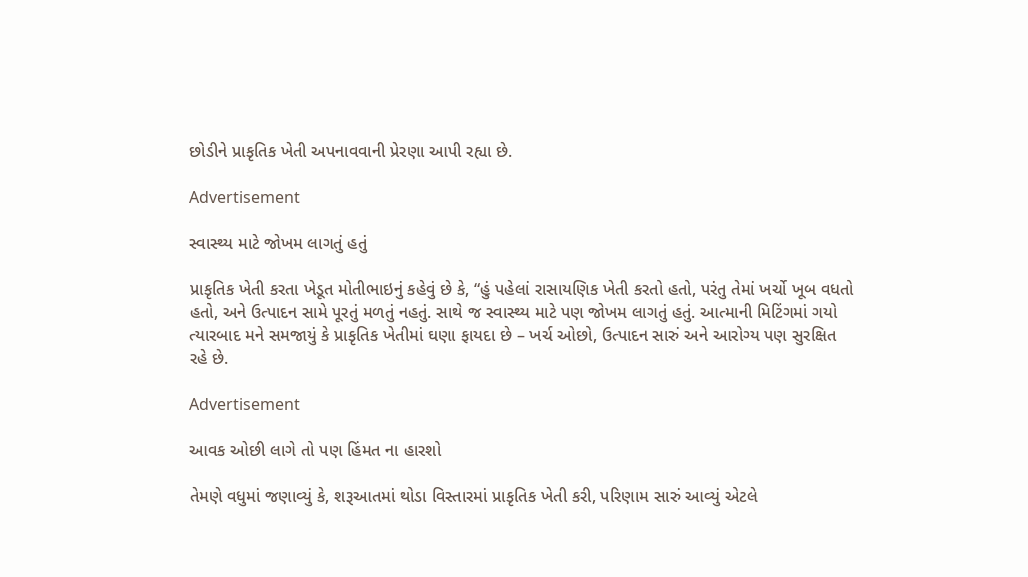છોડીને પ્રાકૃતિક ખેતી અપનાવવાની પ્રેરણા આપી રહ્યા છે.

Advertisement

સ્વાસ્થ્ય માટે જોખમ લાગતું હતું

પ્રાકૃતિક ખેતી કરતા ખેડૂત મોતીભાઇનું કહેવું છે કે, “હું પહેલાં રાસાયણિક ખેતી કરતો હતો, પરંતુ તેમાં ખર્ચો ખૂબ વધતો હતો, અને ઉત્પાદન સામે પૂરતું મળતું નહતું. સાથે જ સ્વાસ્થ્ય માટે પણ જોખમ લાગતું હતું. આત્માની મિટિંગમાં ગયો ત્યારબાદ મને સમજાયું કે પ્રાકૃતિક ખેતીમાં ઘણા ફાયદા છે – ખર્ચ ઓછો, ઉત્પાદન સારું અને આરોગ્ય પણ સુરક્ષિત રહે છે.

Advertisement

આવક ઓછી લાગે તો પણ હિંમત ના હારશો

તેમણે વધુમાં જણાવ્યું કે, શરૂઆતમાં થોડા વિસ્તારમાં પ્રાકૃતિક ખેતી કરી, પરિણામ સારું આવ્યું એટલે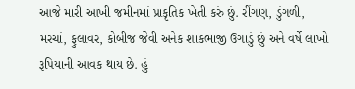આજે મારી આખી જમીનમાં પ્રાકૃતિક ખેતી કરું છું. રીંગણ, ડુંગળી, મરચાં, ફુલાવર, કોબીજ જેવી અનેક શાકભાજી ઉગાડું છું અને વર્ષે લાખો રૂપિયાની આવક થાય છે. હું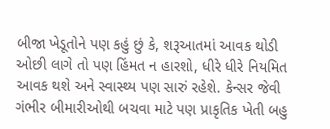બીજા ખેડૂતોને પણ કહું છું કે, શરૂઆતમાં આવક થોડી ઓછી લાગે તો પણ હિંમત ન હારશો, ધીરે ધીરે નિયમિત આવક થશે અને સ્વાસ્થ્ય પણ સારું રહેશે. કેન્સર જેવી ગંભીર બીમારીઓથી બચવા માટે પણ પ્રાકૃતિક ખેતી બહુ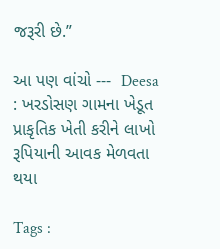જરૂરી છે.”

આ પણ વાંચો ---  Deesa : ખરડોસણ ગામના ખેડૂત પ્રાકૃતિક ખેતી કરીને લાખો રૂપિયાની આવક મેળવતા થયા

Tags :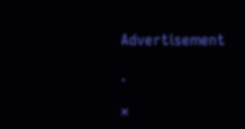Advertisement

.

×